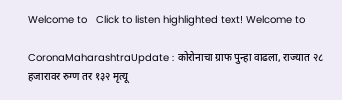Welcome to   Click to listen highlighted text! Welcome to

CoronaMaharashtraUpdate : कोरोनाचा ग्राफ पुन्हा वाढला, राज्यात २८ हजारावर रुग्ण तर १३२ मृत्यू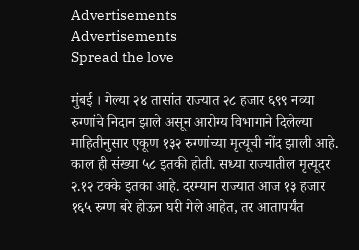Advertisements
Advertisements
Spread the love

मुंबई । गेल्या २४ तासांत राज्यात २८ हजार ६९९ नव्या रुग्णांचे निदान झाले असून आरोग्य विभागाने दिलेल्या माहितीनुसार एकूण १३२ रुग्णांच्या मृत्यूची नोंद झाली आहे. काल ही संख्या ५८ इतकी होती. सध्या राज्यातील मृत्यूदर २.१२ टक्के इतका आहे. दरम्यान राज्यात आज १३ हजार १६५ रुग्ण बरे होऊन घरी गेले आहेत, तर आतापर्यंत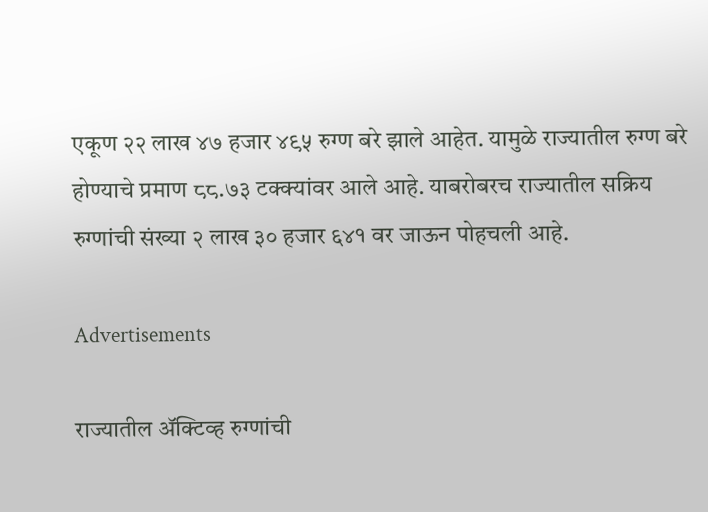एकूण २२ लाख ४७ हजार ४९५ रुग्ण बरे झाले आहेत. यामुळे राज्यातील रुग्ण बरे होण्याचे प्रमाण ८८.७३ टक्क्यांवर आले आहे. याबरोबरच राज्यातील सक्रिय रुग्णांची संख्या २ लाख ३० हजार ६४१ वर जाऊन पोहचली आहे.

Advertisements

राज्यातील ॲक्टिव्ह रुग्णांची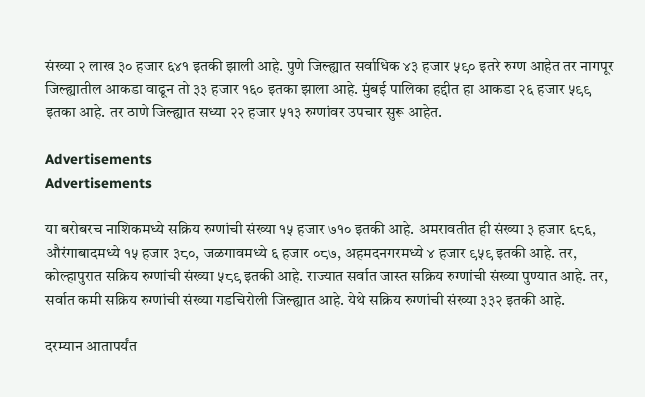संख्या २ लाख ३० हजार ६४१ इतकी झाली आहे. पुणे जिल्ह्यात सर्वाधिक ४३ हजार ५९० इतरे रुग्ण आहेत तर नागपूर जिल्ह्यातील आकडा वाढून तो ३३ हजार १६० इतका झाला आहे. मुंबई पालिका हद्दीत हा आकडा २६ हजार ५९९ इतका आहे. तर ठाणे जिल्ह्यात सध्या २२ हजार ५१३ रुग्णांवर उपचार सुरू आहेत.

Advertisements
Advertisements

या बरोबरच नाशिकमध्ये सक्रिय रुग्णांची संख्या १५ हजार ७१० इतकी आहे. अमरावतीत ही संख्या ३ हजार ६८६, औरंगाबादमध्ये १५ हजार ३८०, जळगावमध्ये ६ हजार ०८७, अहमदनगरमध्ये ४ हजार ९५९ इतकी आहे. तर, कोल्हापुरात सक्रिय रुग्णांची संख्या ५८९ इतकी आहे. राज्यात सर्वात जास्त सक्रिय रुग्णांची संख्या पुण्यात आहे. तर, सर्वात कमी सक्रिय रुग्णांची संख्या गडचिरोली जिल्ह्यात आहे. येथे सक्रिय रुग्णांची संख्या ३३२ इतकी आहे.

दरम्यान आतापर्यंत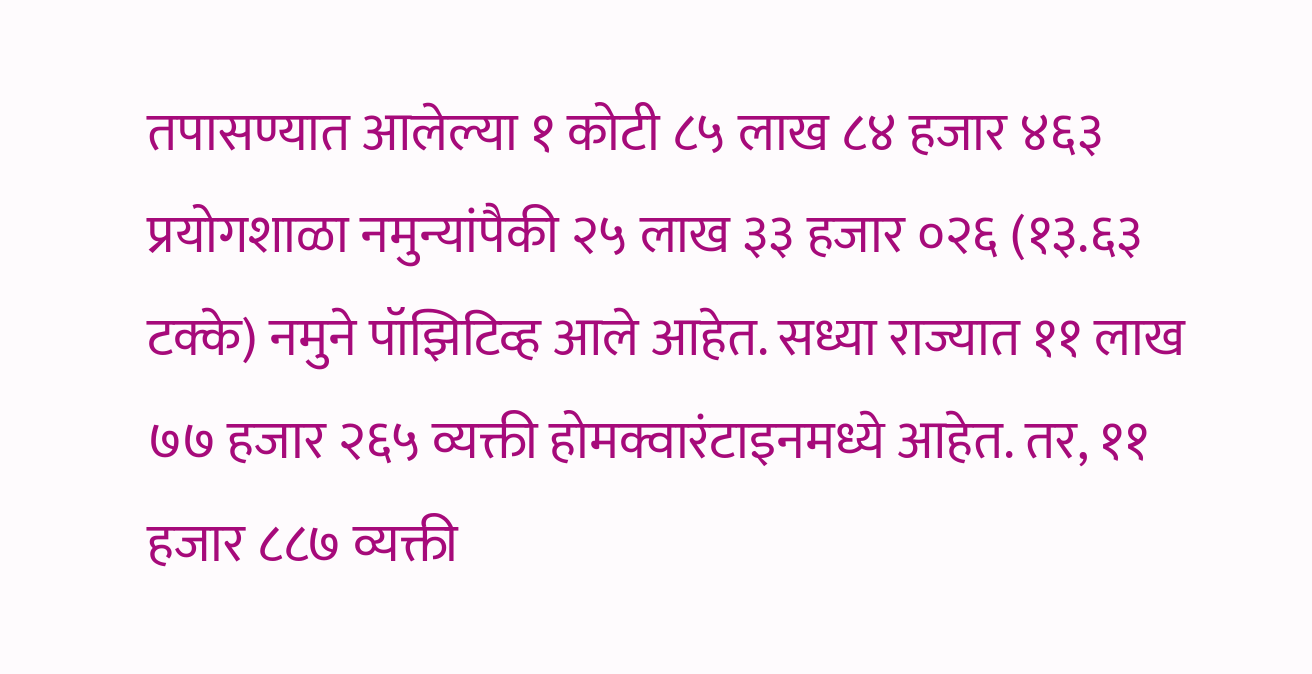तपासण्यात आलेल्या १ कोटी ८५ लाख ८४ हजार ४६३ प्रयोगशाळा नमुन्यांपैकी २५ लाख ३३ हजार ०२६ (१३.६३ टक्के) नमुने पॉझिटिव्ह आले आहेत. सध्या राज्यात ११ लाख ७७ हजार २६५ व्यक्ती होमक्वारंटाइनमध्ये आहेत. तर, ११ हजार ८८७ व्यक्ती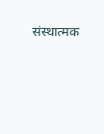संस्थात्मक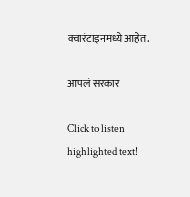क्वारंटाइनमध्ये आहेत.

आपलं सरकार

Click to listen highlighted text!